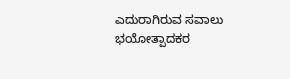ಎದುರಾಗಿರುವ ಸವಾಲು ಭಯೋತ್ಪಾದಕರ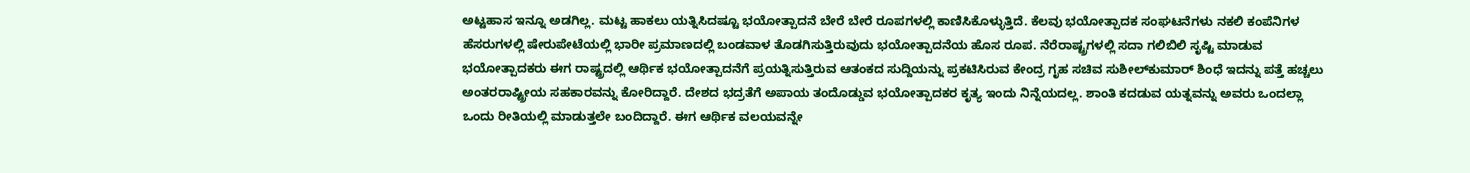ಅಟ್ಟಹಾಸ ಇನ್ನೂ ಅಡಗಿಲ್ಲ. ಮಟ್ಟ ಹಾಕಲು ಯತ್ನಿಸಿದಷ್ಟೂ ಭಯೋತ್ಪಾದನೆ ಬೇರೆ ಬೇರೆ ರೂಪಗಳಲ್ಲಿ ಕಾಣಿಸಿಕೊಳ್ಳುತ್ತಿದೆ. ಕೆಲವು ಭಯೋತ್ಪಾದಕ ಸಂಘಟನೆಗಳು ನಕಲಿ ಕಂಪೆನಿಗಳ ಹೆಸರುಗಳಲ್ಲಿ ಷೇರುಪೇಟೆಯಲ್ಲಿ ಭಾರೀ ಪ್ರಮಾಣದಲ್ಲಿ ಬಂಡವಾಳ ತೊಡಗಿಸುತ್ತಿರುವುದು ಭಯೋತ್ಪಾದನೆಯ ಹೊಸ ರೂಪ. ನೆರೆರಾಷ್ಟ್ರಗಳಲ್ಲಿ ಸದಾ ಗಲಿಬಿಲಿ ಸೃಷ್ಟಿ ಮಾಡುವ ಭಯೋತ್ಪಾದಕರು ಈಗ ರಾಷ್ಟ್ರದಲ್ಲಿ ಆರ್ಥಿಕ ಭಯೋತ್ಪಾದನೆಗೆ ಪ್ರಯತ್ನಿಸುತ್ತಿರುವ ಆತಂಕದ ಸುದ್ದಿಯನ್ನು ಪ್ರಕಟಿಸಿರುವ ಕೇಂದ್ರ ಗೃಹ ಸಚಿವ ಸುಶೀಲ್‌ಕುಮಾರ್ ಶಿಂಧೆ ಇದನ್ನು ಪತ್ತೆ ಹಚ್ಚಲು ಅಂತರರಾಷ್ಟ್ರೀಯ ಸಹಕಾರವನ್ನು ಕೋರಿದ್ದಾರೆ. ದೇಶದ ಭದ್ರತೆಗೆ ಅಪಾಯ ತಂದೊಡ್ಡುವ ಭಯೋತ್ಪಾದಕರ ಕೃತ್ಯ ಇಂದು ನಿನ್ನೆಯದಲ್ಲ. ಶಾಂತಿ ಕದಡುವ ಯತ್ನವನ್ನು ಅವರು ಒಂದಲ್ಲಾ ಒಂದು ರೀತಿಯಲ್ಲಿ ಮಾಡುತ್ತಲೇ ಬಂದಿದ್ದಾರೆ. ಈಗ ಆರ್ಥಿಕ ವಲಯವನ್ನೇ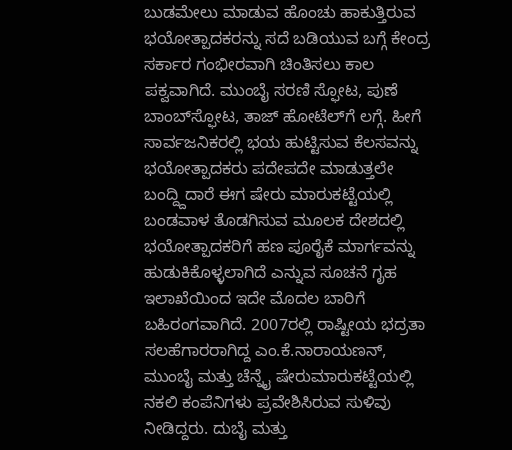ಬುಡಮೇಲು ಮಾಡುವ ಹೊಂಚು ಹಾಕುತ್ತಿರುವ ಭಯೋತ್ಪಾದಕರನ್ನು ಸದೆ ಬಡಿಯುವ ಬಗ್ಗೆ ಕೇಂದ್ರ ಸರ್ಕಾರ ಗಂಭೀರವಾಗಿ ಚಿಂತಿಸಲು ಕಾಲ ಪಕ್ವವಾಗಿದೆ. ಮುಂಬೈ ಸರಣಿ ಸ್ಫೋಟ, ಪುಣೆ ಬಾಂಬ್‌ಸ್ಫೋಟ, ತಾಜ್ ಹೋಟೆಲ್‌ಗೆ ಲಗ್ಗೆ. ಹೀಗೆ ಸಾರ್ವಜನಿಕರಲ್ಲಿ ಭಯ ಹುಟ್ಟಿಸುವ ಕೆಲಸವನ್ನು ಭಯೋತ್ಪಾದಕರು ಪದೇಪದೇ ಮಾಡುತ್ತಲೇ ಬಂದ್ದ್ದಿದಾರೆ ಈಗ ಷೇರು ಮಾರುಕಟ್ಟೆಯಲ್ಲಿ ಬಂಡವಾಳ ತೊಡಗಿಸುವ ಮೂಲಕ ದೇಶದಲ್ಲಿ ಭಯೋತ್ಪಾದಕರಿಗೆ ಹಣ ಪೂರೈಕೆ ಮಾರ್ಗವನ್ನು ಹುಡುಕಿಕೊಳ್ಳಲಾಗಿದೆ ಎನ್ನುವ ಸೂಚನೆ ಗೃಹ ಇಲಾಖೆಯಿಂದ ಇದೇ ಮೊದಲ ಬಾರಿಗೆ ಬಹಿರಂಗವಾಗಿದೆ. 2007ರಲ್ಲಿ ರಾಷ್ಟೀಯ ಭದ್ರತಾ ಸಲಹೆಗಾರರಾಗಿದ್ದ ಎಂ.ಕೆ.ನಾರಾಯಣನ್, ಮುಂಬೈ ಮತ್ತು ಚೆನ್ನೈ ಷೇರುಮಾರುಕಟ್ಟೆಯಲ್ಲಿ ನಕಲಿ ಕಂಪೆನಿಗಳು ಪ್ರವೇಶಿಸಿರುವ ಸುಳಿವು ನೀಡಿದ್ದರು. ದುಬೈ ಮತ್ತು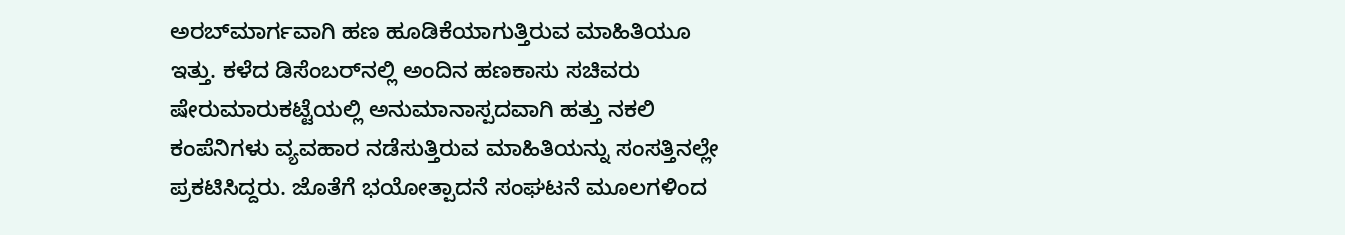ಅರಬ್‌ಮಾರ್ಗವಾಗಿ ಹಣ ಹೂಡಿಕೆಯಾಗುತ್ತಿರುವ ಮಾಹಿತಿಯೂ ಇತ್ತು. ಕಳೆದ ಡಿಸೆಂಬರ್‌ನಲ್ಲಿ ಅಂದಿನ ಹಣಕಾಸು ಸಚಿವರು ಷೇರುಮಾರುಕಟ್ಟೆಯಲ್ಲಿ ಅನುಮಾನಾಸ್ಪದವಾಗಿ ಹತ್ತು ನಕಲಿ ಕಂಪೆನಿಗಳು ವ್ಯವಹಾರ ನಡೆಸುತ್ತಿರುವ ಮಾಹಿತಿಯನ್ನು ಸಂಸತ್ತಿನಲ್ಲೇ ಪ್ರಕಟಿಸಿದ್ದರು. ಜೊತೆಗೆ ಭಯೋತ್ಪಾದನೆ ಸಂಘಟನೆ ಮೂಲಗಳಿಂದ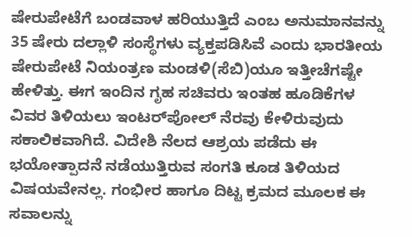ಷೇರುಪೇಟೆಗೆ ಬಂಡವಾಳ ಹರಿಯುತ್ತಿದೆ ಎಂಬ ಅನುಮಾನವನ್ನು 35 ಷೇರು ದಲ್ಲಾಳಿ ಸಂಸ್ಥೆಗಳು ವ್ಯಕ್ತಪಡಿಸಿವೆ ಎಂದು ಭಾರತೀಯ ಷೇರುಪೇಟೆ ನಿಯಂತ್ರಣ ಮಂಡಳಿ(ಸೆಬಿ)ಯೂ ಇತ್ತೀಚೆಗಷ್ಟೇ ಹೇಳಿತ್ತು. ಈಗ ಇಂದಿನ ಗೃಹ ಸಚಿವರು ಇಂತಹ ಹೂಡಿಕೆಗಳ ವಿವರ ತಿಳಿಯಲು ಇಂಟರ್‌ಪೋಲ್ ನೆರವು ಕೇಳಿರುವುದು ಸಕಾಲಿಕವಾಗಿದೆ. ವಿದೇಶಿ ನೆಲದ ಆಶ್ರಯ ಪಡೆದು ಈ ಭಯೋತ್ಪಾದನೆ ನಡೆಯುತ್ತಿರುವ ಸಂಗತಿ ಕೂಡ ತಿಳಿಯದ ವಿಷಯವೇನಲ್ಲ. ಗಂಭೀರ ಹಾಗೂ ದಿಟ್ಟ ಕ್ರಮದ ಮೂಲಕ ಈ ಸವಾಲನ್ನು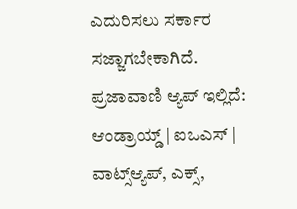ಎದುರಿಸಲು ಸರ್ಕಾರ ಸಜ್ಜಾಗಬೇಕಾಗಿದೆ. ಪ್ರಜಾವಾಣಿ ಆ್ಯಪ್ ಇಲ್ಲಿದೆ: ಆಂಡ್ರಾಯ್ಡ್ | ಐಒಎಸ್ | ವಾಟ್ಸ್ಆ್ಯಪ್, ಎಕ್ಸ್,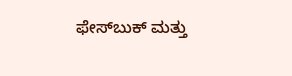ಫೇಸ್‌ಬುಕ್ ಮತ್ತು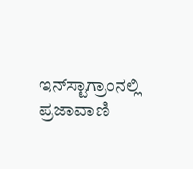ಇನ್‌ಸ್ಟಾಗ್ರಾಂನಲ್ಲಿ ಪ್ರಜಾವಾಣಿ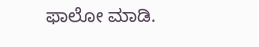ಫಾಲೋ ಮಾಡಿ.